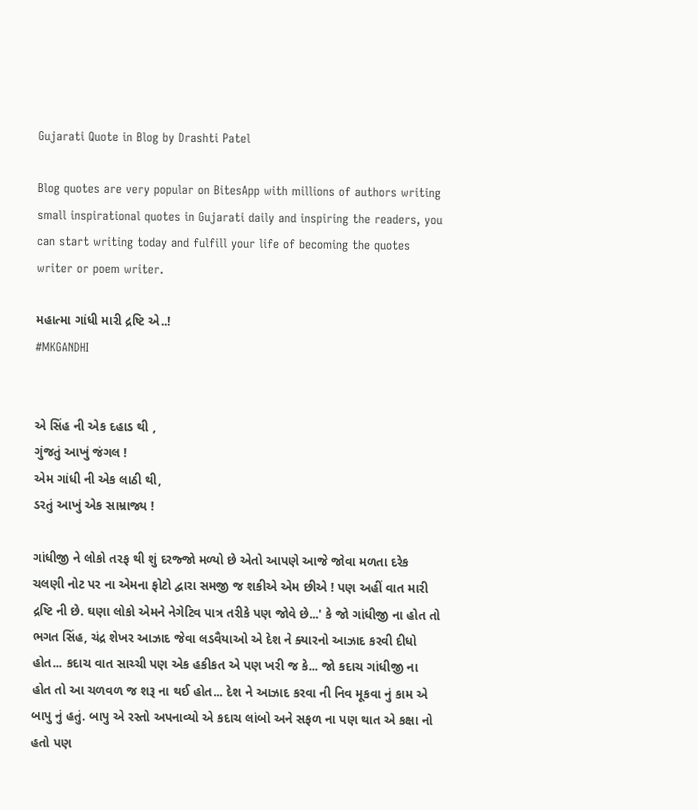Gujarati Quote in Blog by Drashti Patel

Blog quotes are very popular on BitesApp with millions of authors writing small inspirational quotes in Gujarati daily and inspiring the readers, you can start writing today and fulfill your life of becoming the quotes writer or poem writer.

મહાત્મા ગાંધી મારી દ્રષ્ટિ એ..!
#MKGANDHI


એ સિંહ ની એક દહાડ થી ,
ગુંજતું આખું જંગલ !
એમ ગાંધી ની એક લાઠી થી,
ડરતું આખું એક સામ્રાજ્ય !

ગાંધીજી ને લોકો તરફ થી શું દરજ્જો મળ્યો છે એતો આપણે આજે જોવા મળતા દરેક ચલણી નોટ પર ના એમના ફોટો દ્વારા સમજી જ શકીએ એમ છીએ ! પણ અહીં વાત મારી દ્રષ્ટિ ની છે. ઘણા લોકો એમને નેગેટિવ પાત્ર તરીકે પણ જોવે છે...' કે જો ગાંધીજી ના હોત તો ભગત સિંહ, ચંદ્ર શેખર આઝાદ જેવા લડવૈયાઓ એ દેશ ને ક્યારનો આઝાદ કરવી દીધો હોત... કદાચ વાત સાચ્ચી પણ એક હકીકત એ પણ ખરી જ કે... જો કદાચ ગાંધીજી ના હોત તો આ ચળવળ જ શરૂ ના થઈ હોત... દેશ ને આઝાદ કરવા ની નિવ મૂકવા નું કામ એ બાપુ નું હતું. બાપુ એ રસ્તો અપનાવ્યો એ કદાચ લાંબો અને સફળ ના પણ થાત એ કક્ષા નો હતો પણ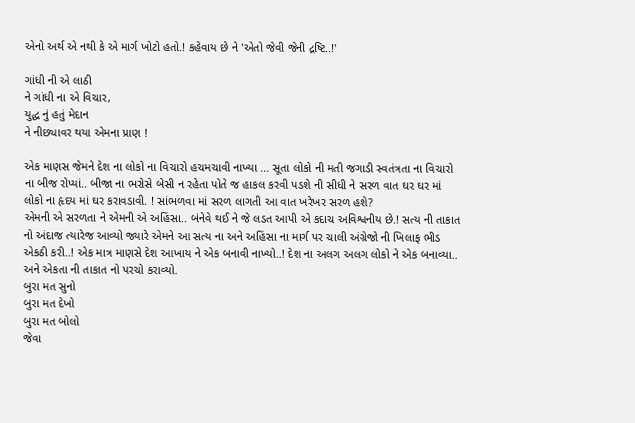એનો અર્થ એ નથી કે એ માર્ગ ખોટો હતો.! કહેવાય છે ને 'એતો જેવી જેની દ્રષ્ટિ..!'

ગાંધી ની એ લાઠી
ને ગાંધી ના એ વિચાર,
યુદ્ધ નું હતું મેદાન
ને નીછ્યાવર થયા એમના પ્રાણ !

એક માણસ જેમને દેશ ના લોકો ના વિચારો હચમચાવી નાખ્યા ... સૂતા લોકો ની મતી જગાડી સ્વતંત્રતા ના વિચારો ના બીજ રોપ્યાં.. બીજા ના ભરોસે બેસી ન રહેતા પોતે જ હાકલ કરવી પડશે ની સીધી ને સરળ વાત ઘર ઘર માં લોકો ના હૃદય માં ઘર કરાવડાવી. ! સાંભળવા માં સરળ લાગતી આ વાત ખરેખર સરળ હશે?
એમની એ સરળતા ને એમની એ અહિંસા.. બંનેવે થઈ ને જે લડત આપી એ કદાચ અવિશ્વનીય છે.! સત્ય ની તાકાત નો અંદાજ ત્યારેજ આવ્યો જ્યારે એમને આ સત્ય ના અને અહિંસા ના માર્ગ પર ચાલી અંગ્રેજો ની ખિલાફ ભીડ એકઠી કરી..! એક માત્ર માણસે દેશ આખાય ને એક બનાવી નાખ્યો..! દેશ ના અલગ અલગ લોકો ને એક બનાવ્યા.. અને એકતા ની તાકાત નો પરચો કરાવ્યો.
બુરા મત સુનો
બુરા મત દેખો
બુરા મત બોલો
જેવા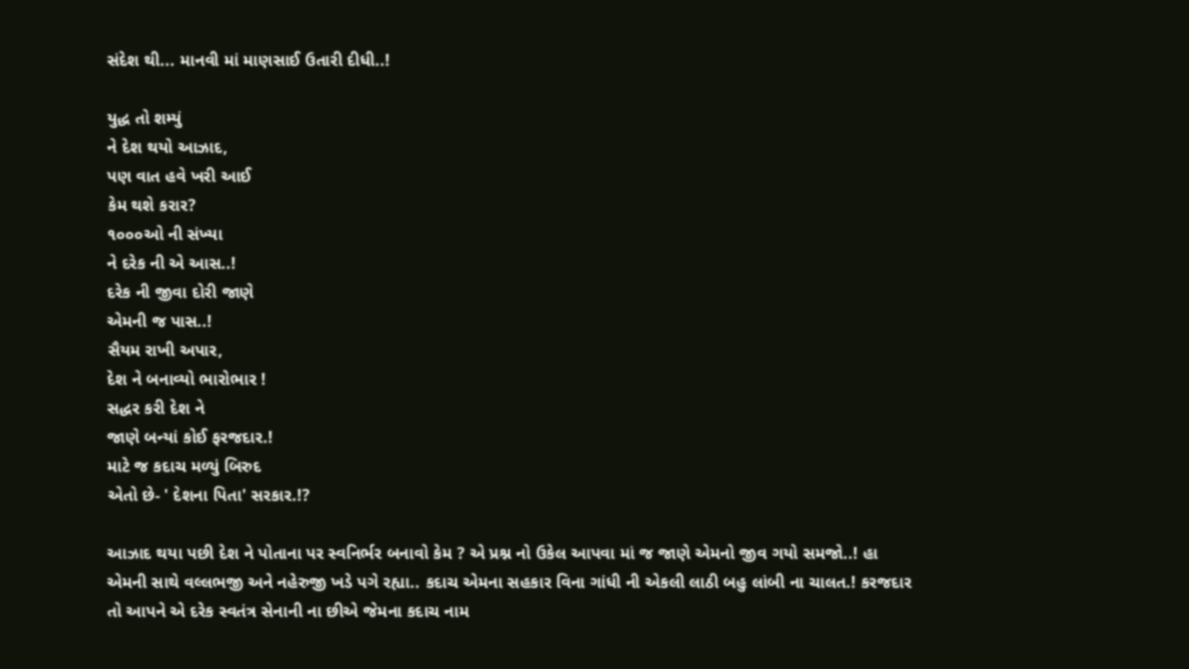સંદેશ થી... માનવી માં માણસાઈ ઉતારી દીધી..!

યુદ્ધ તો શમ્યું
ને દેશ થયો આઝાદ,
પણ વાત હવે ખરી આઈ
કેમ થશે કરાર?
૧૦૦૦ઓ ની સંખ્યા
ને દરેક ની એ આસ..!
દરેક ની જીવા દોરી જાણે
એમની જ પાસ..!
સૈયમ રાખી અપાર,
દેશ ને બનાવ્યો ભારોભાર !
સદ્ધર કરી દેશ ને
જાણે બન્યાં કોઈ ફરજદાર.!
માટે જ કદાચ મળ્યું બિરુદ
એતો છે- ' દેશના પિતા' સરકાર.!?

આઝાદ થયા પછી દેશ ને પોતાના પર સ્વનિર્ભર બનાવો કેમ ? એ પ્રશ્ન નો ઉકેલ આપવા માં જ જાણે એમનો જીવ ગયો સમજો..! હા એમની સાથે વલ્લભજી અને નહેરુજી ખડે પગે રહ્યા.. કદાચ એમના સહકાર વિના ગાંધી ની એકલી લાઠી બહુ લાંબી ના ચાલત.! કરજદાર તો આપને એ દરેક સ્વતંત્ર સેનાની ના છીએ જેમના કદાચ નામ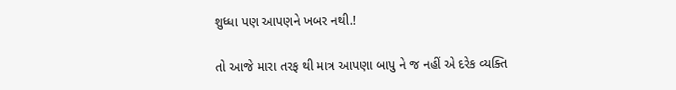શુધ્ધા પણ આપણને ખબર નથી.!

તો આજે મારા તરફ થી માત્ર આપણા બાપુ ને જ નહીં એ દરેક વ્યક્તિ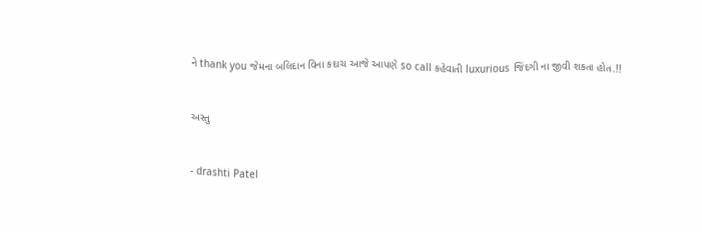ને thank you જેમના બલિદાન વિના કદાચ આજે આપણે so call કહેવાતી luxurious જિંદગી ના જીવી શકતા હોત.!!


અસ્તુ


- drashti Patel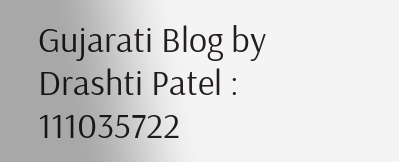Gujarati Blog by Drashti Patel : 111035722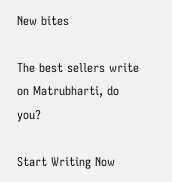New bites

The best sellers write on Matrubharti, do you?

Start Writing Now